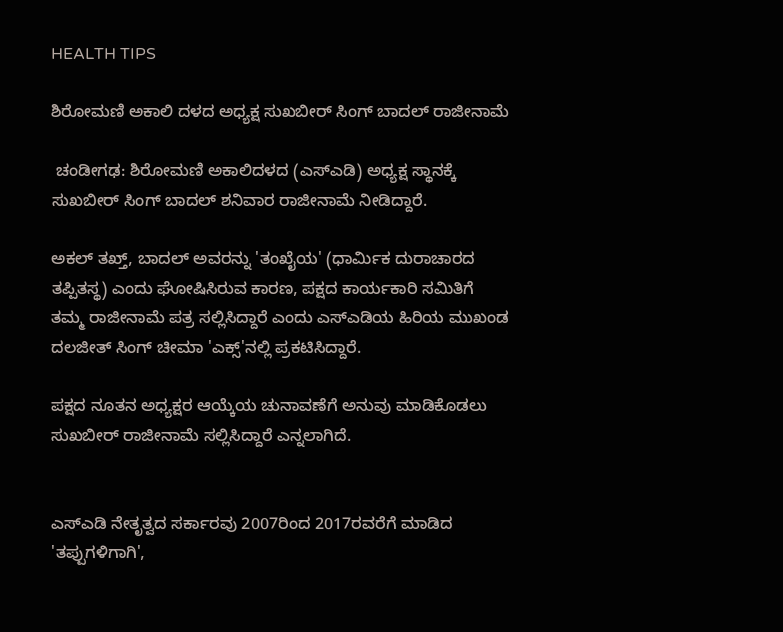HEALTH TIPS

ಶಿರೋಮಣಿ ಅಕಾಲಿ ದಳದ ಅಧ್ಯಕ್ಷ ಸುಖಬೀರ್ ಸಿಂಗ್ ಬಾದಲ್‌ ರಾಜೀನಾಮೆ

 ಚಂಡೀಗಢ: ಶಿರೋಮಣಿ ಅಕಾಲಿದಳದ (ಎಸ್‌ಎಡಿ) ಅಧ್ಯಕ್ಷ ಸ್ಥಾನಕ್ಕೆ ಸುಖಬೀರ್‌ ಸಿಂಗ್‌ ಬಾದಲ್‌ ಶನಿವಾರ ರಾಜೀನಾಮೆ ನೀಡಿದ್ದಾರೆ.

ಅಕಲ್‌ ತಖ್ತ್‌, ಬಾದಲ್‌ ಅವರನ್ನು 'ತಂಖೈಯ' (ಧಾರ್ಮಿಕ ದುರಾಚಾರದ ತಪ್ಪಿತಸ್ಥ) ಎಂದು ಘೋಷಿಸಿರುವ ಕಾರಣ, ಪಕ್ಷದ ಕಾರ್ಯಕಾರಿ ಸಮಿತಿಗೆ ತಮ್ಮ ರಾಜೀನಾಮೆ ಪತ್ರ ಸಲ್ಲಿಸಿದ್ದಾರೆ ಎಂದು ಎಸ್‌ಎಡಿಯ ಹಿರಿಯ ಮುಖಂಡ ದಲಜೀತ್‌ ಸಿಂಗ್‌ ಚೀಮಾ 'ಎಕ್ಸ್‌'ನಲ್ಲಿ ಪ್ರಕಟಿಸಿದ್ದಾರೆ.

ಪಕ್ಷದ ನೂತನ ಅಧ್ಯಕ್ಷರ ಆಯ್ಕೆಯ ಚುನಾವಣೆಗೆ ಅನುವು ಮಾಡಿಕೊಡಲು ಸುಖಬೀರ್‌ ರಾಜೀನಾಮೆ ಸಲ್ಲಿಸಿದ್ದಾರೆ ಎನ್ನಲಾಗಿದೆ.


ಎಸ್‌ಎಡಿ ನೇತೃತ್ವದ ಸರ್ಕಾರವು 2007ರಿಂದ 2017ರವರೆಗೆ ಮಾಡಿದ 'ತಪ್ಪುಗಳಿಗಾಗಿ',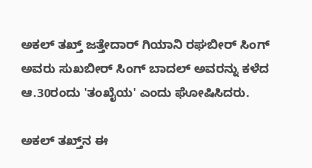ಅಕಲ್‌ ತಖ್ತ್‌ ಜತ್ತೇದಾರ್‌ ಗಿಯಾನಿ ರಘಬೀರ್‌ ಸಿಂಗ್‌ ಅವರು ಸುಖಬೀರ್‌ ಸಿಂಗ್‌ ಬಾದಲ್‌ ಅವರನ್ನು ಕಳೆದ ಆ.30ರಂದು 'ತಂಖೈಯ' ಎಂದು ‌ಘೋಷಿಸಿದರು.

ಅಕಲ್‌ ತಖ್ತ್‌ನ ಈ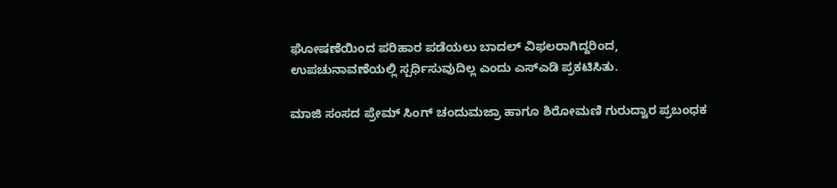ಘೋಷಣೆಯಿಂದ ಪರಿಹಾರ ಪಡೆಯಲು ಬಾದಲ್‌ ವಿಫಲರಾಗಿದ್ದರಿಂದ, ಉಪಚುನಾವಣೆಯಲ್ಲಿ ಸ್ಪರ್ಧಿಸುವುದಿಲ್ಲ ಎಂದು ಎಸ್‌ಎಡಿ ಪ್ರಕಟಿಸಿತು.

ಮಾಜಿ ಸಂಸದ ಪ್ರೇಮ್‌ ಸಿಂಗ್‌ ಚಂದುಮಜ್ರಾ ಹಾಗೂ ಶಿರೋಮಣಿ ಗುರುದ್ವಾರ ಪ್ರಬಂಧಕ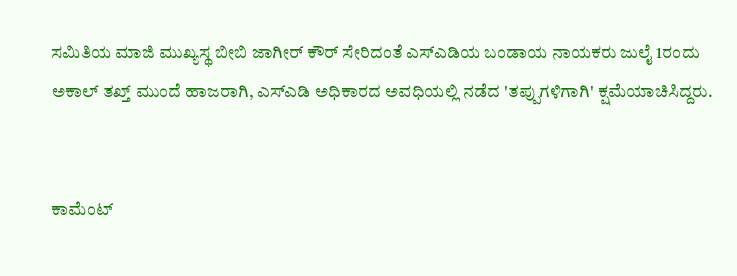ಸಮಿತಿಯ ಮಾಜಿ ಮುಖ್ಯಸ್ಥ ಬೀಬಿ ಜಾಗೀರ್‌ ಕೌರ್‌ ಸೇರಿದಂತೆ ಎಸ್‌ಎಡಿಯ ಬಂಡಾಯ ನಾಯಕರು ಜುಲೈ 1ರಂದು ಅಕಾಲ್‌ ತಖ್ತ್‌ ಮುಂದೆ ಹಾಜರಾಗಿ, ಎಸ್‌ಎಡಿ ಅಧಿಕಾರದ ಅವಧಿಯಲ್ಲಿ ನಡೆದ 'ತಪ್ಪುಗಳಿಗಾಗಿ' ಕ್ಷಮೆಯಾಚಿಸಿದ್ದರು.


ಕಾಮೆಂಟ್‌‌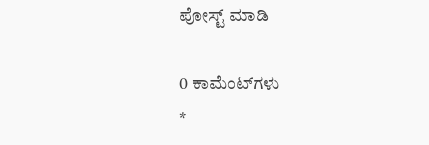ಪೋಸ್ಟ್‌ ಮಾಡಿ

0 ಕಾಮೆಂಟ್‌ಗಳು
*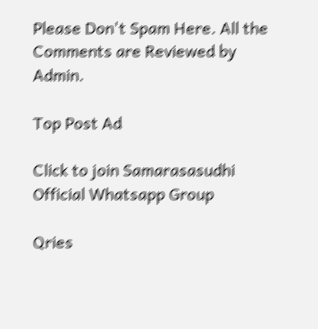Please Don't Spam Here. All the Comments are Reviewed by Admin.

Top Post Ad

Click to join Samarasasudhi Official Whatsapp Group

Qries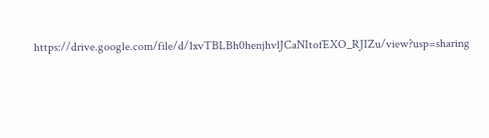https://drive.google.com/file/d/1xvTBLBh0henjhvlJCaNItofEXO_RJIZu/view?usp=sharing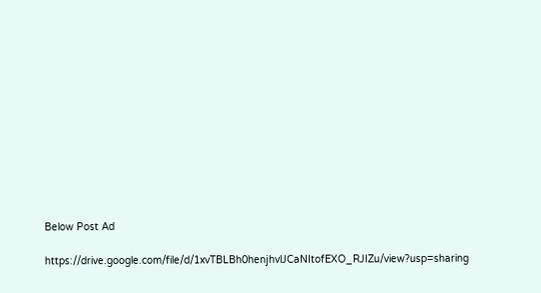Below Post Ad

https://drive.google.com/file/d/1xvTBLBh0henjhvlJCaNItofEXO_RJIZu/view?usp=sharing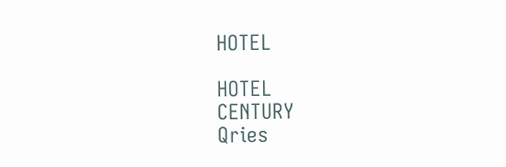HOTEL

HOTEL
CENTURY
Qries